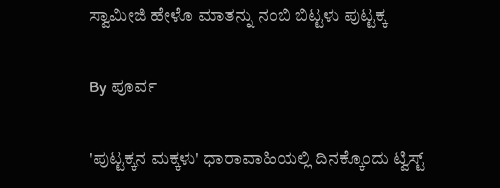ಸ್ವಾಮೀಜಿ ಹೇಳೊ ಮಾತನ್ನು ನಂಬಿ ಬಿಟ್ಟಳು ಪುಟ್ಟಕ್ಕ

By ಪೂರ್ವ

'ಪುಟ್ಟಕ್ಕನ ಮಕ್ಕಳು' ಧಾರಾವಾಹಿಯಲ್ಲಿ ದಿನಕ್ಕೊಂದು ಟ್ವಿಸ್ಟ್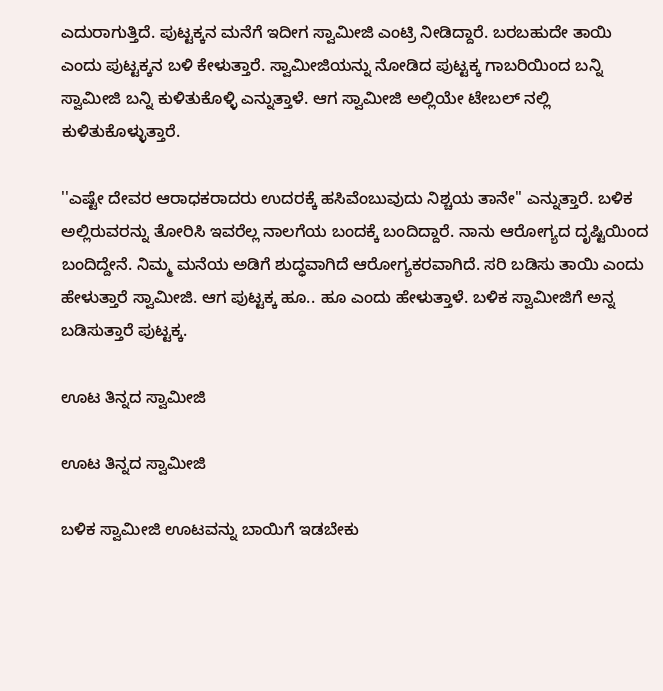ಎದುರಾಗುತ್ತಿದೆ. ಪುಟ್ಟಕ್ಕನ ಮನೆಗೆ ಇದೀಗ ಸ್ವಾಮೀಜಿ ಎಂಟ್ರಿ ನೀಡಿದ್ದಾರೆ. ಬರಬಹುದೇ ತಾಯಿ ಎಂದು ಪುಟ್ಟಕ್ಕನ ಬಳಿ ಕೇಳುತ್ತಾರೆ. ಸ್ವಾಮೀಜಿಯನ್ನು ನೋಡಿದ ಪುಟ್ಟಕ್ಕ ಗಾಬರಿಯಿಂದ ಬನ್ನಿ ಸ್ವಾಮೀಜಿ ಬನ್ನಿ ಕುಳಿತುಕೊಳ್ಳಿ ಎನ್ನುತ್ತಾಳೆ. ಆಗ ಸ್ವಾಮೀಜಿ ಅಲ್ಲಿಯೇ ಟೇಬಲ್ ನಲ್ಲಿ ಕುಳಿತುಕೊಳ್ಳುತ್ತಾರೆ.

''ಎಷ್ಟೇ ದೇವರ ಆರಾಧಕರಾದರು ಉದರಕ್ಕೆ ಹಸಿವೆಂಬುವುದು ನಿಶ್ಚಯ ತಾನೇ'' ಎನ್ನುತ್ತಾರೆ. ಬಳಿಕ ಅಲ್ಲಿರುವರನ್ನು ತೋರಿಸಿ ಇವರೆಲ್ಲ ನಾಲಗೆಯ ಬಂದಕ್ಕೆ ಬಂದಿದ್ದಾರೆ. ನಾನು ಆರೋಗ್ಯದ ದೃಷ್ಟಿಯಿಂದ ಬಂದಿದ್ದೇನೆ. ನಿಮ್ಮ ಮನೆಯ ಅಡಿಗೆ ಶುದ್ಧವಾಗಿದೆ ಆರೋಗ್ಯಕರವಾಗಿದೆ. ಸರಿ ಬಡಿಸು ತಾಯಿ ಎಂದು ಹೇಳುತ್ತಾರೆ ಸ್ವಾಮೀಜಿ. ಆಗ ಪುಟ್ಟಕ್ಕ ಹೂ.. ಹೂ ಎಂದು ಹೇಳುತ್ತಾಳೆ. ಬಳಿಕ ಸ್ವಾಮೀಜಿಗೆ ಅನ್ನ ಬಡಿಸುತ್ತಾರೆ ಪುಟ್ಟಕ್ಕ.

ಊಟ ತಿನ್ನದ ಸ್ವಾಮೀಜಿ

ಊಟ ತಿನ್ನದ ಸ್ವಾಮೀಜಿ

ಬಳಿಕ ಸ್ವಾಮೀಜಿ ಊಟವನ್ನು ಬಾಯಿಗೆ ಇಡಬೇಕು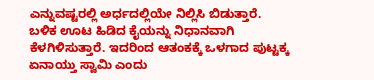ಎನ್ನುವಷ್ಟರಲ್ಲಿ ಅರ್ಧದಲ್ಲಿಯೇ ನಿಲ್ಲಿಸಿ ಬಿಡುತ್ತಾರೆ. ಬಳಿಕ ಊಟ ಹಿಡಿದ ಕೈಯನ್ನು ನಿಧಾನವಾಗಿ ಕೆಳಗಿಳಿಸುತ್ತಾರೆ. ಇದರಿಂದ ಆತಂಕಕ್ಕೆ ಒಳಗಾದ ಪುಟ್ಟಕ್ಕ ಏನಾಯ್ತು ಸ್ವಾಮಿ ಎಂದು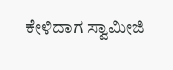ಕೇಳಿದಾಗ ಸ್ವಾಮೀಜಿ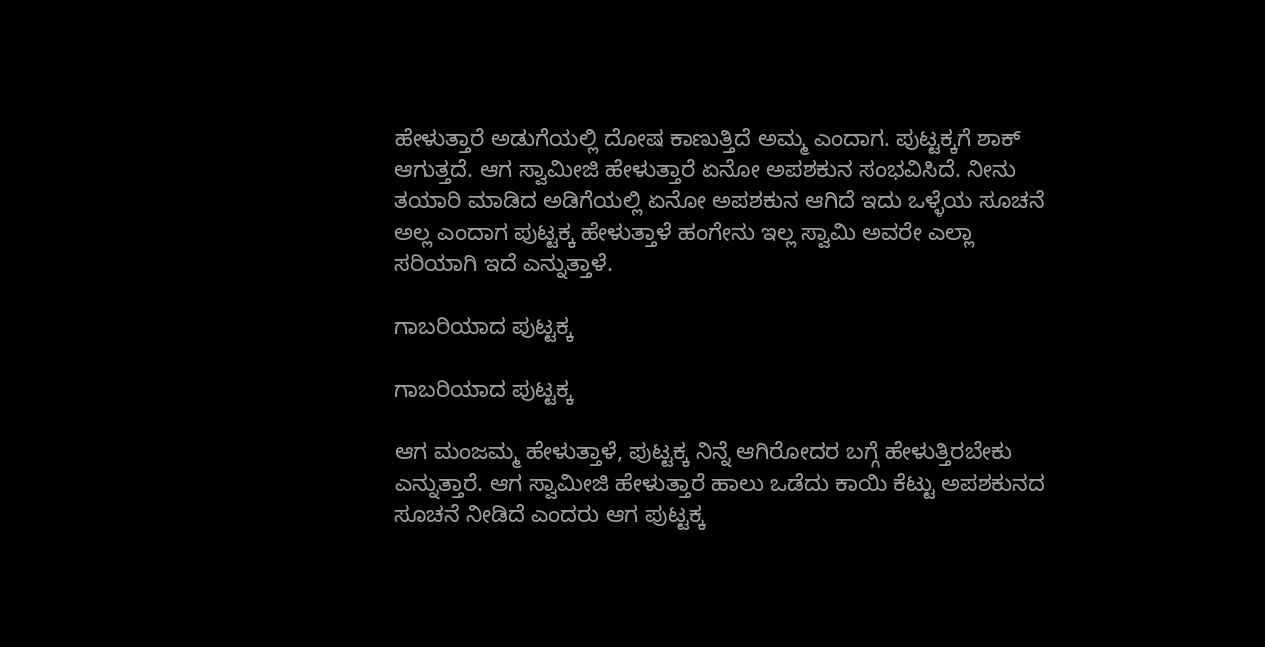ಹೇಳುತ್ತಾರೆ ಅಡುಗೆಯಲ್ಲಿ ದೋಷ ಕಾಣುತ್ತಿದೆ ಅಮ್ಮ ಎಂದಾಗ. ಪುಟ್ಟಕ್ಕಗೆ ಶಾಕ್ ಆಗುತ್ತದೆ. ಆಗ ಸ್ವಾಮೀಜಿ ಹೇಳುತ್ತಾರೆ ಏನೋ ಅಪಶಕುನ ಸಂಭವಿಸಿದೆ. ನೀನು ತಯಾರಿ ಮಾಡಿದ ಅಡಿಗೆಯಲ್ಲಿ ಏನೋ ಅಪಶಕುನ ಆಗಿದೆ ಇದು ಒಳ್ಳೆಯ ಸೂಚನೆ ಅಲ್ಲ ಎಂದಾಗ ಪುಟ್ಟಕ್ಕ ಹೇಳುತ್ತಾಳೆ ಹಂಗೇನು ಇಲ್ಲ ಸ್ವಾಮಿ ಅವರೇ ಎಲ್ಲಾ ಸರಿಯಾಗಿ ಇದೆ ಎನ್ನುತ್ತಾಳೆ.

ಗಾಬರಿಯಾದ ಪುಟ್ಟಕ್ಕ

ಗಾಬರಿಯಾದ ಪುಟ್ಟಕ್ಕ

ಆಗ ಮಂಜಮ್ಮ ಹೇಳುತ್ತಾಳೆ, ಪುಟ್ಟಕ್ಕ ನಿನ್ನೆ ಆಗಿರೋದರ ಬಗ್ಗೆ ಹೇಳುತ್ತಿರಬೇಕು ಎನ್ನುತ್ತಾರೆ. ಆಗ ಸ್ವಾಮೀಜಿ ಹೇಳುತ್ತಾರೆ ಹಾಲು ಒಡೆದು ಕಾಯಿ ಕೆಟ್ಟು ಅಪಶಕುನದ ಸೂಚನೆ ನೀಡಿದೆ ಎಂದರು ಆಗ ಪುಟ್ಟಕ್ಕ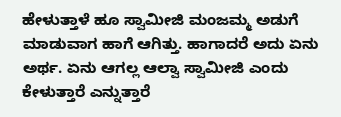ಹೇಳುತ್ತಾಳೆ ಹೂ ಸ್ವಾಮೀಜಿ ಮಂಜಮ್ಮ ಅಡುಗೆ ಮಾಡುವಾಗ ಹಾಗೆ ಆಗಿತ್ತು. ಹಾಗಾದರೆ ಅದು ಏನು ಅರ್ಥ. ಏನು ಆಗಲ್ಲ ಆಲ್ವಾ ಸ್ವಾಮೀಜಿ ಎಂದು ಕೇಳುತ್ತಾರೆ ಎನ್ನುತ್ತಾರೆ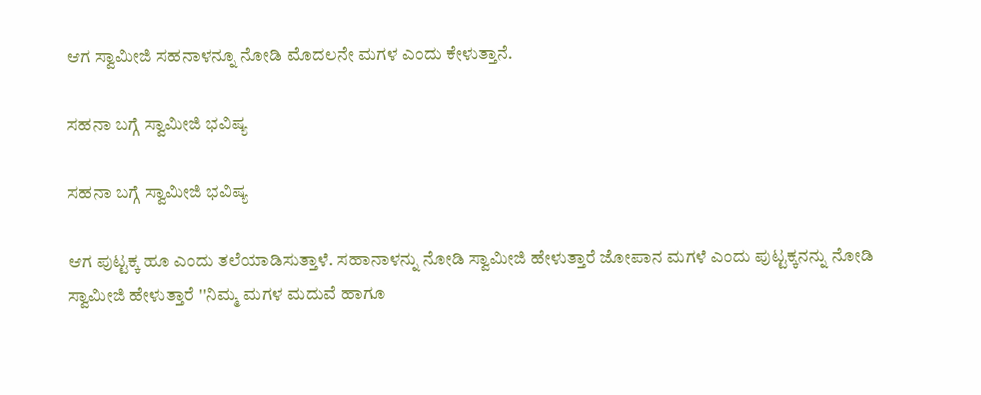ಆಗ ಸ್ವಾಮೀಜಿ ಸಹನಾಳನ್ನೂ ನೋಡಿ ಮೊದಲನೇ ಮಗಳ ಎಂದು ಕೇಳುತ್ತಾನೆ.

ಸಹನಾ ಬಗ್ಗೆ ಸ್ವಾಮೀಜಿ ಭವಿಷ್ಯ

ಸಹನಾ ಬಗ್ಗೆ ಸ್ವಾಮೀಜಿ ಭವಿಷ್ಯ

ಆಗ ಪುಟ್ಟಕ್ಕ ಹೂ ಎಂದು ತಲೆಯಾಡಿಸುತ್ತಾಳೆ. ಸಹಾನಾಳನ್ನು ನೋಡಿ ಸ್ವಾಮೀಜಿ ಹೇಳುತ್ತಾರೆ ಜೋಪಾನ ಮಗಳೆ ಎಂದು ಪುಟ್ಟಕ್ಕನನ್ನು ನೋಡಿ ಸ್ವಾಮೀಜಿ ಹೇಳುತ್ತಾರೆ ''ನಿಮ್ಮ ಮಗಳ ಮದುವೆ ಹಾಗೂ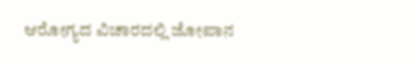ಆರೋಗ್ಯದ ವಿಚಾರದಲ್ಲಿ ಜೋಪಾನ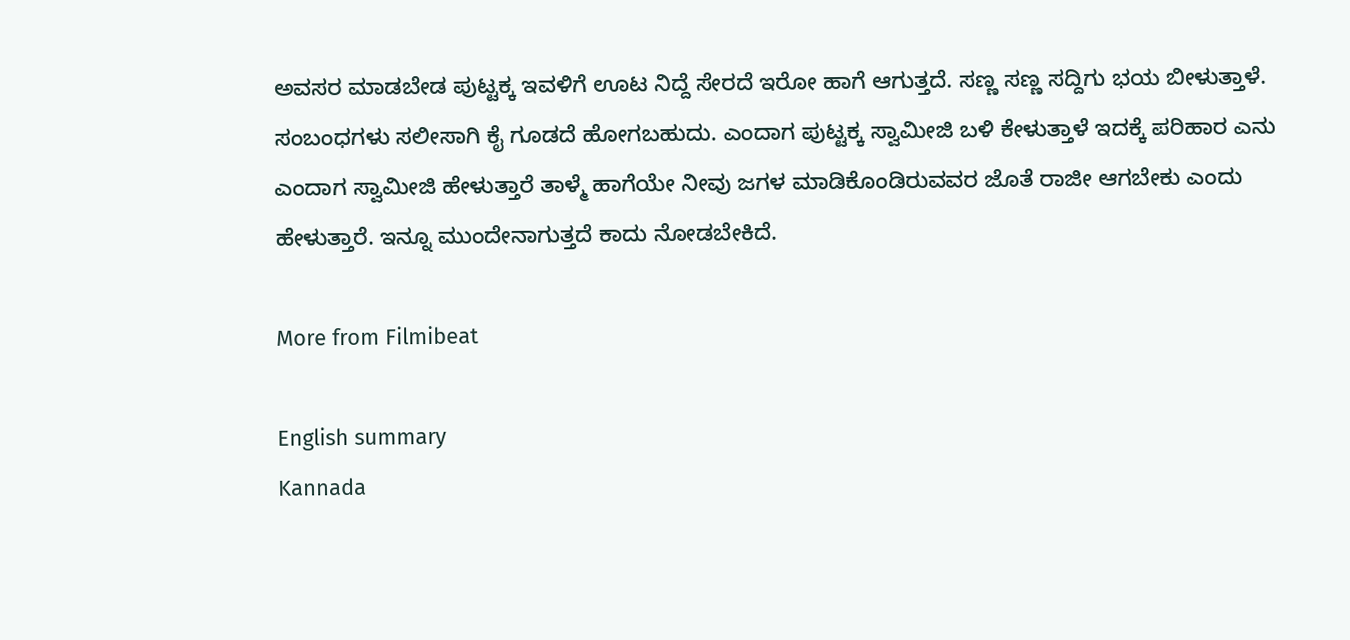ಅವಸರ ಮಾಡಬೇಡ ಪುಟ್ಟಕ್ಕ ಇವಳಿಗೆ ಊಟ ನಿದ್ದೆ ಸೇರದೆ ಇರೋ ಹಾಗೆ ಆಗುತ್ತದೆ. ಸಣ್ಣ ಸಣ್ಣ ಸದ್ದಿಗು ಭಯ ಬೀಳುತ್ತಾಳೆ. ಸಂಬಂಧಗಳು ಸಲೀಸಾಗಿ ಕೈ ಗೂಡದೆ ಹೋಗಬಹುದು. ಎಂದಾಗ ಪುಟ್ಟಕ್ಕ ಸ್ವಾಮೀಜಿ ಬಳಿ ಕೇಳುತ್ತಾಳೆ ಇದಕ್ಕೆ ಪರಿಹಾರ ಎನು ಎಂದಾಗ ಸ್ವಾಮೀಜಿ ಹೇಳುತ್ತಾರೆ ತಾಳ್ಮೆ ಹಾಗೆಯೇ ನೀವು ಜಗಳ ಮಾಡಿಕೊಂಡಿರುವವರ ಜೊತೆ ರಾಜೀ ಆಗಬೇಕು ಎಂದು ಹೇಳುತ್ತಾರೆ. ಇನ್ನೂ ಮುಂದೇನಾಗುತ್ತದೆ ಕಾದು ನೋಡಬೇಕಿದೆ.

More from Filmibeat

English summary
Kannada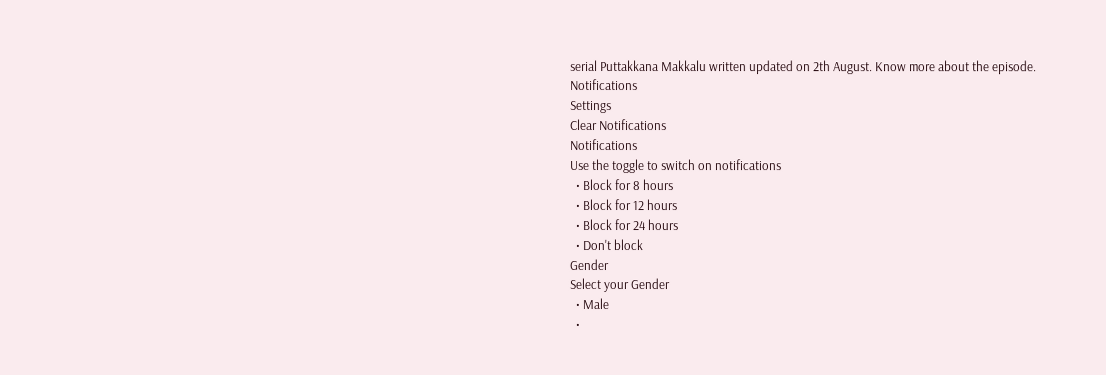serial Puttakkana Makkalu written updated on 2th August. Know more about the episode.
Notifications
Settings
Clear Notifications
Notifications
Use the toggle to switch on notifications
  • Block for 8 hours
  • Block for 12 hours
  • Block for 24 hours
  • Don't block
Gender
Select your Gender
  • Male
  •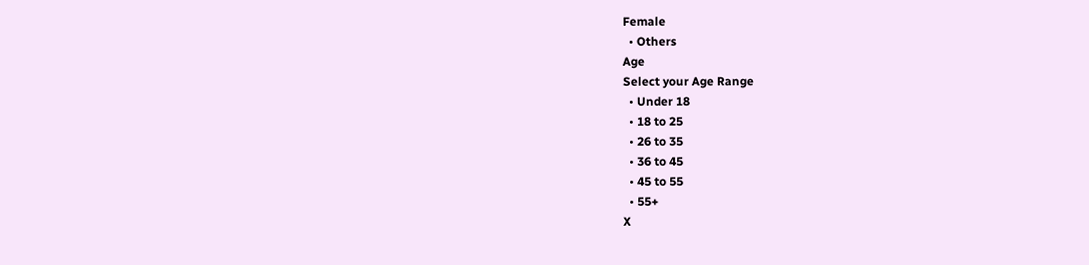Female
  • Others
Age
Select your Age Range
  • Under 18
  • 18 to 25
  • 26 to 35
  • 36 to 45
  • 45 to 55
  • 55+
X